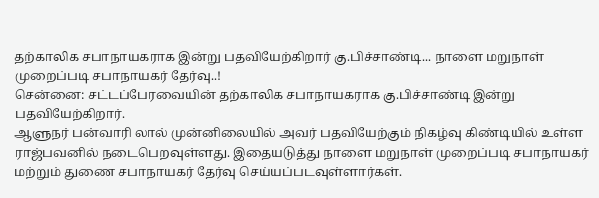தற்காலிக சபாநாயகராக இன்று பதவியேற்கிறார் கு.பிச்சாண்டி... நாளை மறுநாள் முறைப்படி சபாநாயகர் தேர்வு..!
சென்னை: சட்டப்பேரவையின் தற்காலிக சபாநாயகராக கு.பிச்சாண்டி இன்று பதவியேற்கிறார்.
ஆளுநர் பன்வாரி லால் முன்னிலையில் அவர் பதவியேற்கும் நிகழ்வு கிண்டியில் உள்ள ராஜ்பவனில் நடைபெறவுள்ளது. இதையடுத்து நாளை மறுநாள் முறைப்படி சபாநாயகர் மற்றும் துணை சபாநாயகர் தேர்வு செய்யப்படவுள்ளார்கள்.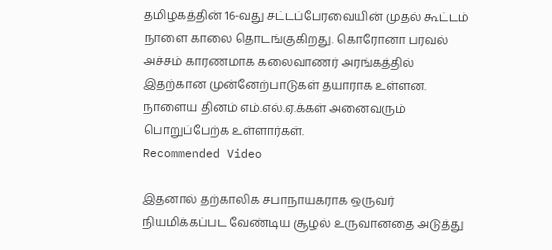தமிழகத்தின் 16-வது சட்டப்பேரவையின் முதல் கூட்டம் நாளை காலை தொடங்குகிறது. கொரோனா பரவல் அச்சம் காரணமாக கலைவாணர் அரங்கத்தில் இதற்கான முன்னேற்பாடுகள் தயாராக உள்ளன. நாளைய தினம் எம்.எல்.ஏ.க்கள் அனைவரும் பொறுப்பேற்க உள்ளார்கள்.
Recommended Video

இதனால் தற்காலிக சபாநாயகராக ஒருவர் நியமிக்கப்பட வேண்டிய சூழல் உருவானதை அடுத்து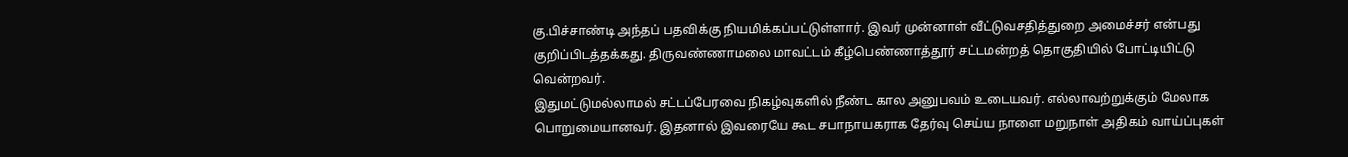கு.பிச்சாண்டி அந்தப் பதவிக்கு நியமிக்கப்பட்டுள்ளார். இவர் முன்னாள் வீட்டுவசதித்துறை அமைச்சர் என்பது குறிப்பிடத்தக்கது. திருவண்ணாமலை மாவட்டம் கீழ்பெண்ணாத்தூர் சட்டமன்றத் தொகுதியில் போட்டியிட்டு வென்றவர்.
இதுமட்டுமல்லாமல் சட்டப்பேரவை நிகழ்வுகளில் நீண்ட கால அனுபவம் உடையவர். எல்லாவற்றுக்கும் மேலாக பொறுமையானவர். இதனால் இவரையே கூட சபாநாயகராக தேர்வு செய்ய நாளை மறுநாள் அதிகம் வாய்ப்புகள்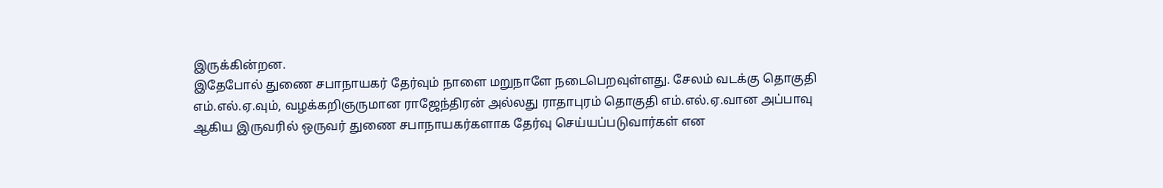இருக்கின்றன.
இதேபோல் துணை சபாநாயகர் தேர்வும் நாளை மறுநாளே நடைபெறவுள்ளது. சேலம் வடக்கு தொகுதி எம்.எல்.ஏ.வும், வழக்கறிஞருமான ராஜேந்திரன் அல்லது ராதாபுரம் தொகுதி எம்.எல்.ஏ.வான அப்பாவு ஆகிய இருவரில் ஒருவர் துணை சபாநாயகர்களாக தேர்வு செய்யப்படுவார்கள் என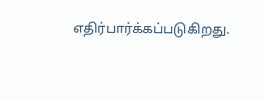எதிர்பார்க்கப்படுகிறது.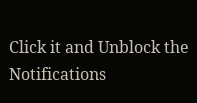Click it and Unblock the Notifications